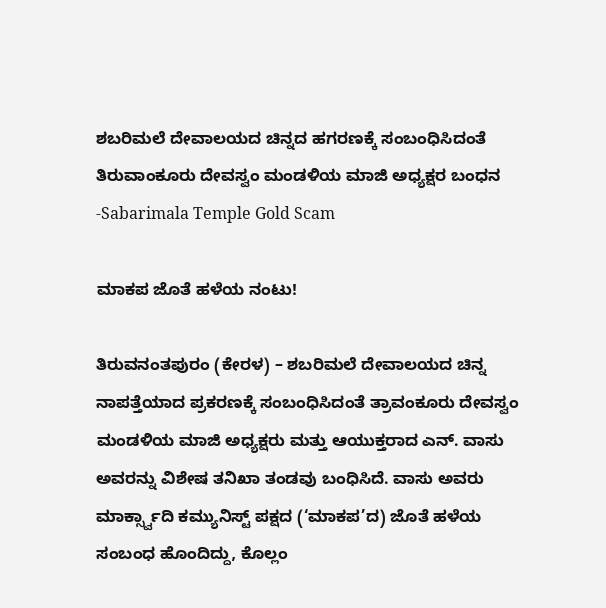ಶಬರಿಮಲೆ ದೇವಾಲಯದ ಚಿನ್ನದ ಹಗರಣಕ್ಕೆ ಸಂಬಂಧಿಸಿದಂತೆ ತಿರುವಾಂಕೂರು ದೇವಸ್ವಂ ಮಂಡಳಿಯ ಮಾಜಿ ಅಧ್ಯಕ್ಷರ ಬಂಧನ -Sabarimala Temple Gold Scam

ಮಾಕಪ ಜೊತೆ ಹಳೆಯ ನಂಟು!

ತಿರುವನಂತಪುರಂ (ಕೇರಳ) – ಶಬರಿಮಲೆ ದೇವಾಲಯದ ಚಿನ್ನ ನಾಪತ್ತೆಯಾದ ಪ್ರಕರಣಕ್ಕೆ ಸಂಬಂಧಿಸಿದಂತೆ ತ್ರಾವಂಕೂರು ದೇವಸ್ವಂ ಮಂಡಳಿಯ ಮಾಜಿ ಅಧ್ಯಕ್ಷರು ಮತ್ತು ಆಯುಕ್ತರಾದ ಎನ್. ವಾಸು ಅವರನ್ನು ವಿಶೇಷ ತನಿಖಾ ತಂಡವು ಬಂಧಿಸಿದೆ. ವಾಸು ಅವರು ಮಾರ್ಕ್ಸ್ವಾದಿ ಕಮ್ಯುನಿಸ್ಟ್ ಪಕ್ಷದ (‘ಮಾಕಪ’ದ) ಜೊತೆ ಹಳೆಯ ಸಂಬಂಧ ಹೊಂದಿದ್ದು, ಕೊಲ್ಲಂ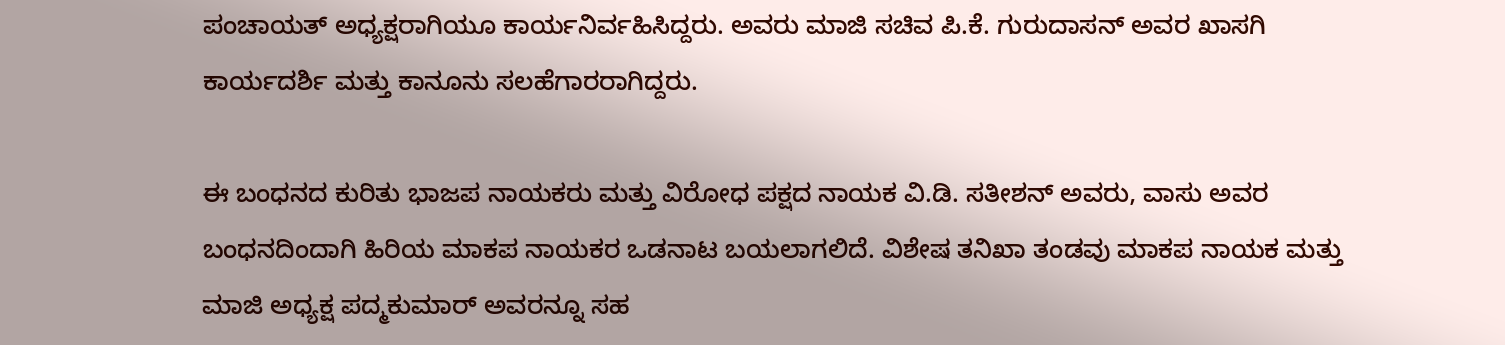ಪಂಚಾಯತ್ ಅಧ್ಯಕ್ಷರಾಗಿಯೂ ಕಾರ್ಯನಿರ್ವಹಿಸಿದ್ದರು. ಅವರು ಮಾಜಿ ಸಚಿವ ಪಿ.ಕೆ. ಗುರುದಾಸನ್ ಅವರ ಖಾಸಗಿ ಕಾರ್ಯದರ್ಶಿ ಮತ್ತು ಕಾನೂನು ಸಲಹೆಗಾರರಾಗಿದ್ದರು.

ಈ ಬಂಧನದ ಕುರಿತು ಭಾಜಪ ನಾಯಕರು ಮತ್ತು ವಿರೋಧ ಪಕ್ಷದ ನಾಯಕ ವಿ.ಡಿ. ಸತೀಶನ್ ಅವರು, ವಾಸು ಅವರ ಬಂಧನದಿಂದಾಗಿ ಹಿರಿಯ ಮಾಕಪ ನಾಯಕರ ಒಡನಾಟ ಬಯಲಾಗಲಿದೆ. ವಿಶೇಷ ತನಿಖಾ ತಂಡವು ಮಾಕಪ ನಾಯಕ ಮತ್ತು ಮಾಜಿ ಅಧ್ಯಕ್ಷ ಪದ್ಮಕುಮಾರ್ ಅವರನ್ನೂ ಸಹ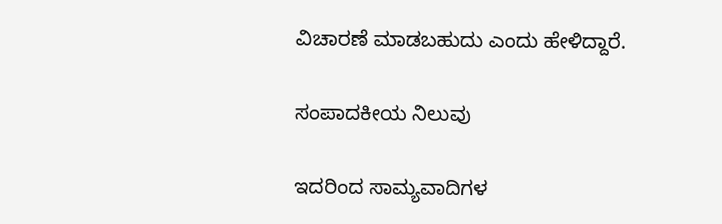ವಿಚಾರಣೆ ಮಾಡಬಹುದು ಎಂದು ಹೇಳಿದ್ದಾರೆ.

ಸಂಪಾದಕೀಯ ನಿಲುವು

ಇದರಿಂದ ಸಾಮ್ಯವಾದಿಗಳ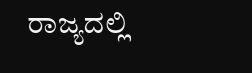ರಾಜ್ಯದಲ್ಲಿ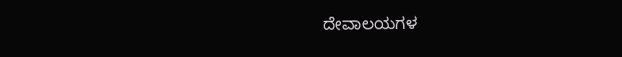ದೇವಾಲಯಗಳ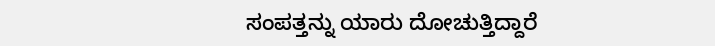ಸಂಪತ್ತನ್ನು ಯಾರು ದೋಚುತ್ತಿದ್ದಾರೆ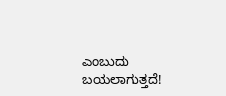ಎಂಬುದು ಬಯಲಾಗುತ್ತದೆ!